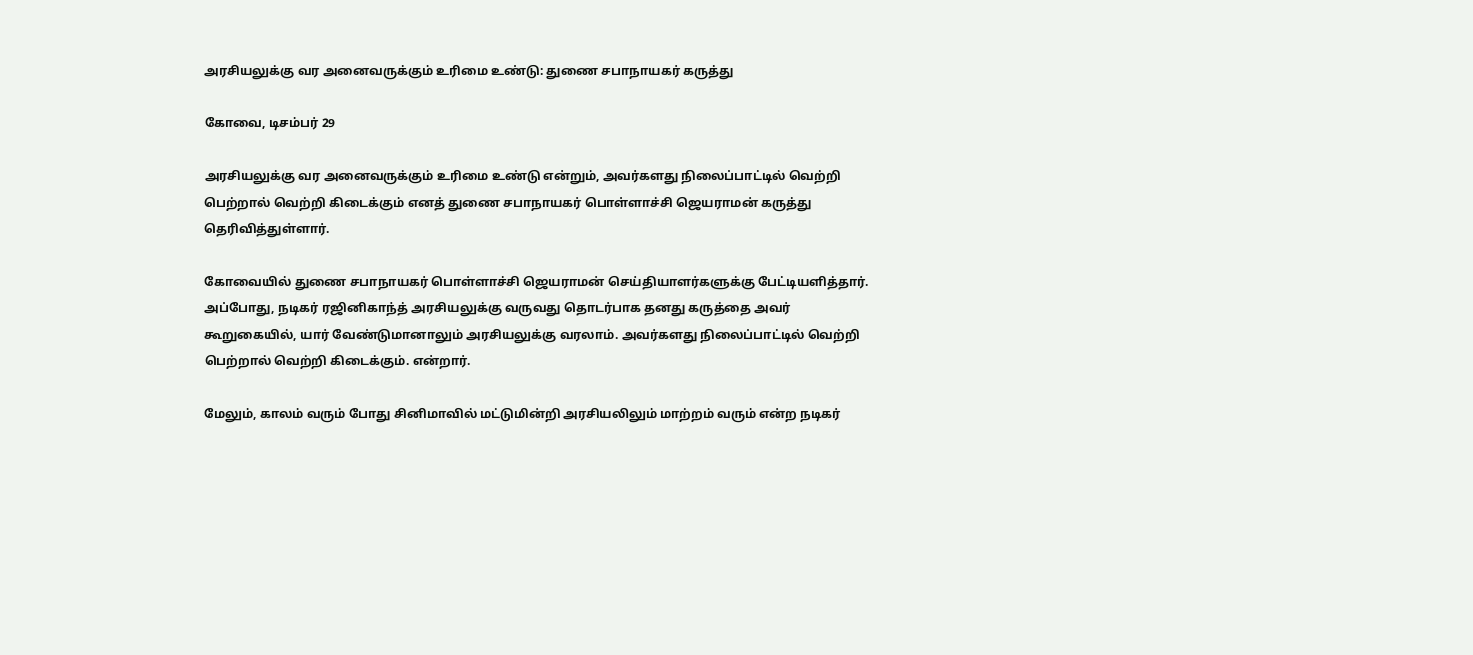அரசியலுக்கு வர அனைவருக்கும் உரிமை உண்டு: துணை சபாநாயகர் கருத்து

கோவை, டிசம்பர் 29

அரசியலுக்கு வர அனைவருக்கும் உரிமை உண்டு என்றும், அவர்களது நிலைப்பாட்டில் வெற்றி பெற்றால் வெற்றி கிடைக்கும் எனத் துணை சபாநாயகர் பொள்ளாச்சி ஜெயராமன் கருத்து தெரிவித்துள்ளார்.

கோவையில் துணை சபாநாயகர் பொள்ளாச்சி ஜெயராமன் செய்தியாளர்களுக்கு பேட்டியளித்தார். அப்போது, நடிகர் ரஜினிகாந்த் அரசியலுக்கு வருவது தொடர்பாக தனது கருத்தை அவர் கூறுகையில், யார் வேண்டுமானாலும் அரசியலுக்கு வரலாம். அவர்களது நிலைப்பாட்டில் வெற்றி பெற்றால் வெற்றி கிடைக்கும். என்றார்.

மேலும், காலம் வரும் போது சினிமாவில் மட்டுமின்றி அரசியலிலும் மாற்றம் வரும் என்ற நடிகர்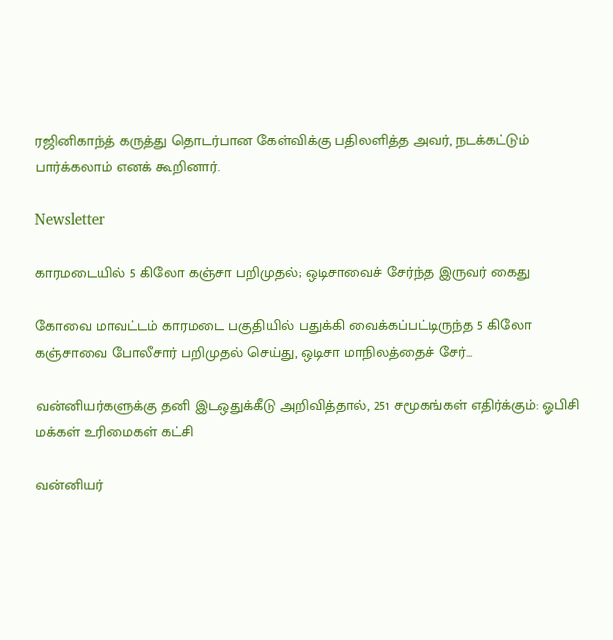ரஜினிகாந்த் கருத்து தொடர்பான கேள்விக்கு பதிலளித்த அவர், நடக்கட்டும் பார்க்கலாம் எனக் கூறினார்.

Newsletter

காரமடையில் 5 கிலோ கஞ்சா பறிமுதல்; ஒடிசாவைச் சேர்ந்த இருவர் கைது

கோவை மாவட்டம் காரமடை பகுதியில் பதுக்கி வைக்கப்பட்டிருந்த 5 கிலோ கஞ்சாவை போலீசார் பறிமுதல் செய்து, ஒடிசா மாநிலத்தைச் சேர்...

வன்னியர்களுக்கு தனி இடஒதுக்கீடு அறிவித்தால், 251 சமூகங்கள் எதிர்க்கும்: ஓபிசி மக்கள் உரிமைகள் கட்சி

வன்னியர்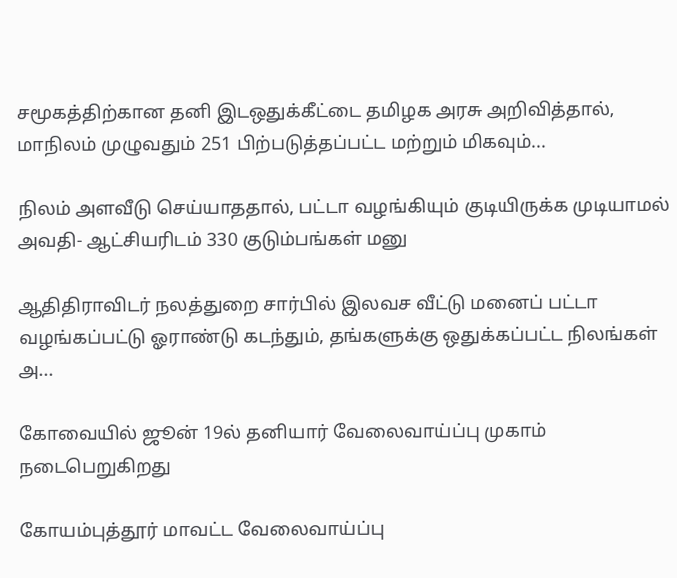சமூகத்திற்கான தனி இடஒதுக்கீட்டை தமிழக அரசு அறிவித்தால், மாநிலம் முழுவதும் 251 பிற்படுத்தப்பட்ட மற்றும் மிகவும்...

நிலம் அளவீடு செய்யாததால், பட்டா வழங்கியும் குடியிருக்க முடியாமல் அவதி- ஆட்சியரிடம் 330 குடும்பங்கள் மனு

ஆதிதிராவிடர் நலத்துறை சார்பில் இலவச வீட்டு மனைப் பட்டா வழங்கப்பட்டு ஓராண்டு கடந்தும், தங்களுக்கு ஒதுக்கப்பட்ட நிலங்கள் அ...

கோவையில் ஜூன் 19ல் தனியார் வேலைவாய்ப்பு முகாம் நடைபெறுகிறது

கோயம்புத்தூர் மாவட்ட வேலைவாய்ப்பு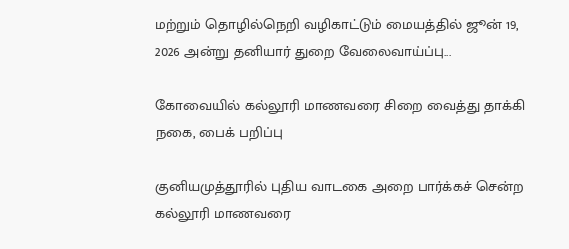மற்றும் தொழில்நெறி வழிகாட்டும் மையத்தில் ஜூன் 19, 2026 அன்று தனியார் துறை வேலைவாய்ப்பு...

கோவையில் கல்லூரி மாணவரை சிறை வைத்து தாக்கி நகை, பைக் பறிப்பு

குனியமுத்தூரில் புதிய வாடகை அறை பார்க்கச் சென்ற கல்லூரி மாணவரை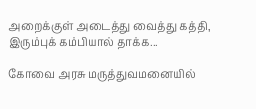அறைக்குள் அடைத்து வைத்து கத்தி, இரும்புக் கம்பியால் தாக்க...

கோவை அரசு மருத்துவமனையில்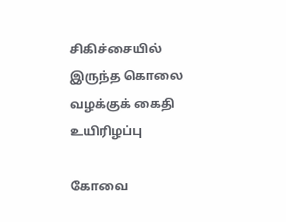சிகிச்சையில் இருந்த கொலை வழக்குக் கைதி உயிரிழப்பு

கோவை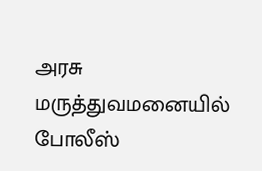அரசு மருத்துவமனையில் போலீஸ்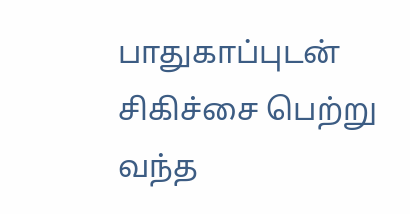பாதுகாப்புடன் சிகிச்சை பெற்று வந்த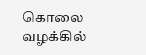கொலை வழக்கில்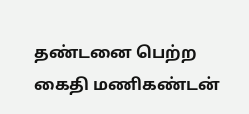தண்டனை பெற்ற கைதி மணிகண்டன்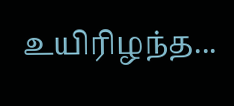உயிரிழந்த...